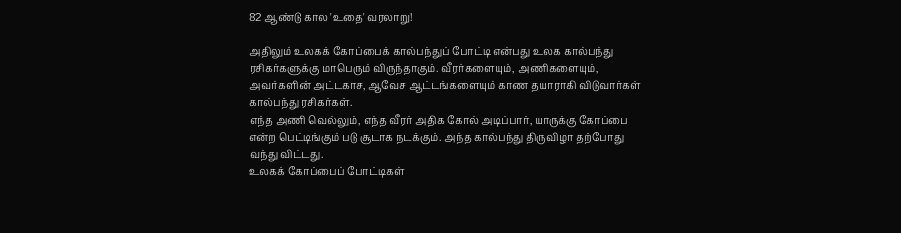82 ஆண்டு கால 'உதை' வரலாறு!

அதிலும் உலகக் கோப்பைக் கால்பந்துப் போட்டி என்பது உலக கால்பந்து ரசிகர்களுக்கு மாபெரும் விருந்தாகும். வீரர்களையும், அணிகளையும், அவர்களின் அட்டகாச, ஆவேச ஆட்டங்களையும் காண தயாராகி விடுவார்கள் கால்பந்து ரசிகர்கள்.
எந்த அணி வெல்லும், எந்த வீரர் அதிக கோல் அடிப்பார், யாருக்கு கோப்பை என்ற பெட்டிங்கும் படு சூடாக நடக்கும். அந்த கால்பந்து திருவிழா தற்போது வந்து விட்டது.
உலகக் கோப்பைப் போட்டிகள்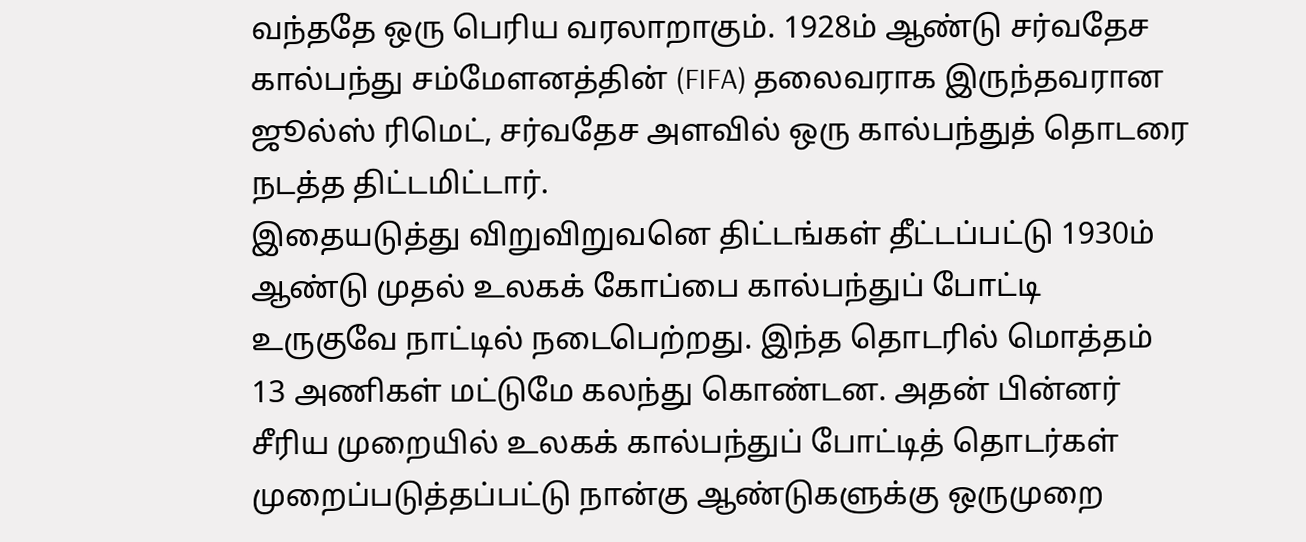வந்ததே ஒரு பெரிய வரலாறாகும். 1928ம் ஆண்டு சர்வதேச கால்பந்து சம்மேளனத்தின் (FIFA) தலைவராக இருந்தவரான ஜூல்ஸ் ரிமெட், சர்வதேச அளவில் ஒரு கால்பந்துத் தொடரை நடத்த திட்டமிட்டார்.
இதையடுத்து விறுவிறுவனெ திட்டங்கள் தீட்டப்பட்டு 1930ம் ஆண்டு முதல் உலகக் கோப்பை கால்பந்துப் போட்டி உருகுவே நாட்டில் நடைபெற்றது. இந்த தொடரில் மொத்தம் 13 அணிகள் மட்டுமே கலந்து கொண்டன. அதன் பின்னர் சீரிய முறையில் உலகக் கால்பந்துப் போட்டித் தொடர்கள் முறைப்படுத்தப்பட்டு நான்கு ஆண்டுகளுக்கு ஒருமுறை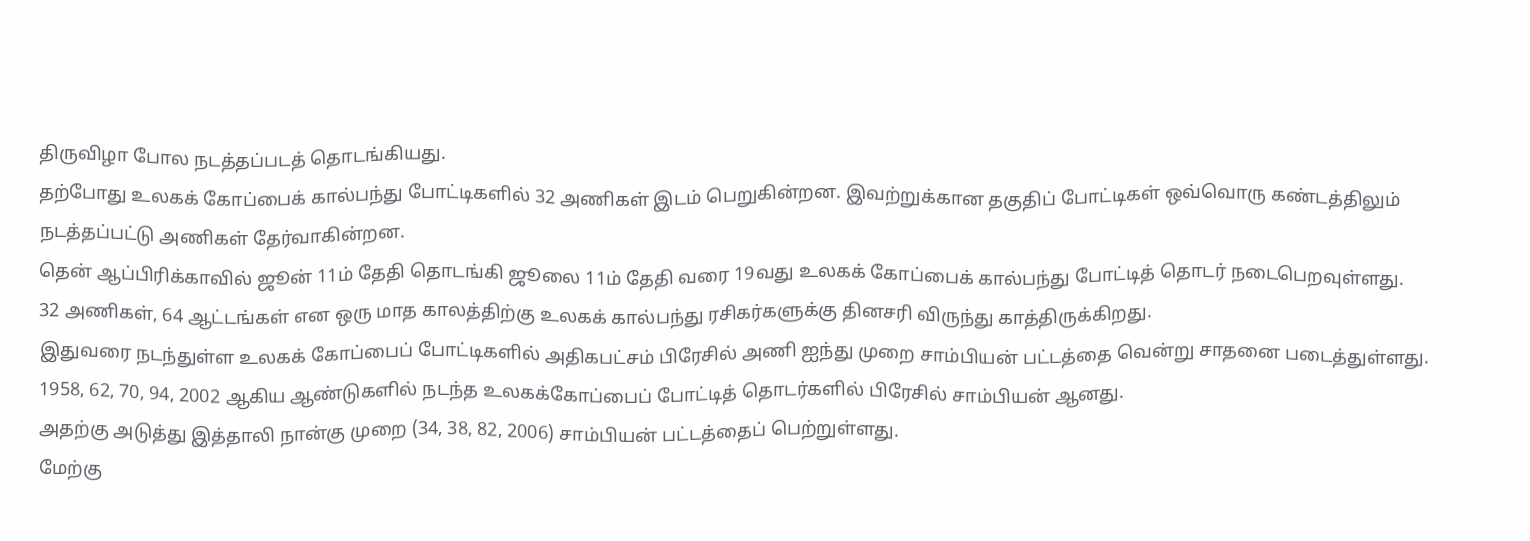திருவிழா போல நடத்தப்படத் தொடங்கியது.
தற்போது உலகக் கோப்பைக் கால்பந்து போட்டிகளில் 32 அணிகள் இடம் பெறுகின்றன. இவற்றுக்கான தகுதிப் போட்டிகள் ஒவ்வொரு கண்டத்திலும் நடத்தப்பட்டு அணிகள் தேர்வாகின்றன.
தென் ஆப்பிரிக்காவில் ஜூன் 11ம் தேதி தொடங்கி ஜூலை 11ம் தேதி வரை 19வது உலகக் கோப்பைக் கால்பந்து போட்டித் தொடர் நடைபெறவுள்ளது.
32 அணிகள், 64 ஆட்டங்கள் என ஒரு மாத காலத்திற்கு உலகக் கால்பந்து ரசிகர்களுக்கு தினசரி விருந்து காத்திருக்கிறது.
இதுவரை நடந்துள்ள உலகக் கோப்பைப் போட்டிகளில் அதிகபட்சம் பிரேசில் அணி ஐந்து முறை சாம்பியன் பட்டத்தை வென்று சாதனை படைத்துள்ளது.
1958, 62, 70, 94, 2002 ஆகிய ஆண்டுகளில் நடந்த உலகக்கோப்பைப் போட்டித் தொடர்களில் பிரேசில் சாம்பியன் ஆனது.
அதற்கு அடுத்து இத்தாலி நான்கு முறை (34, 38, 82, 2006) சாம்பியன் பட்டத்தைப் பெற்றுள்ளது.
மேற்கு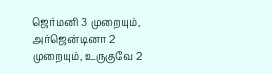ஜெர்மனி 3 முறையும், அர்ஜென்டினா 2 முறையும், உருகுவே 2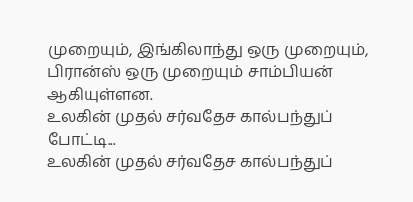முறையும், இங்கிலாந்து ஒரு முறையும், பிரான்ஸ் ஒரு முறையும் சாம்பியன் ஆகியுள்ளன.
உலகின் முதல் சர்வதேச கால்பந்துப் போட்டி...
உலகின் முதல் சர்வதேச கால்பந்துப்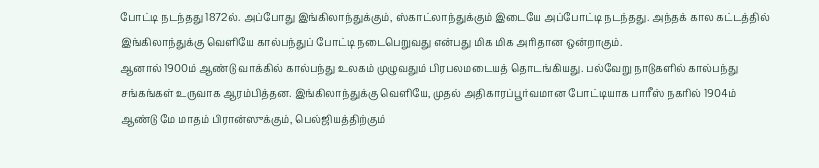போட்டி நடந்தது 1872ல். அப்போது இங்கிலாந்துக்கும், ஸ்காட்லாந்துக்கும் இடையே அப்போட்டி நடந்தது. அந்தக் கால கட்டத்தில் இங்கிலாந்துக்கு வெளியே கால்பந்துப் போட்டி நடைபெறுவது என்பது மிக மிக அரிதான ஒன்றாகும்.
ஆனால் 1900ம் ஆண்டு வாக்கில் கால்பந்து உலகம் முழுவதும் பிரபலமடையத் தொடங்கியது. பல்வேறு நாடுகளில் கால்பந்து சங்கங்கள் உருவாக ஆரம்பித்தன. இங்கிலாந்துக்கு வெளியே, முதல் அதிகாரப்பூர்வமான போட்டியாக பாரீஸ் நகரில் 1904ம் ஆண்டு மே மாதம் பிரான்ஸுக்கும், பெல்ஜியத்திற்கும்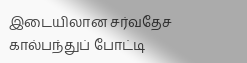இடையிலான சர்வதேச கால்பந்துப் போட்டி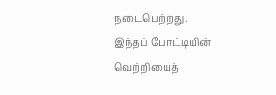நடைபெற்றது.
இந்தப் போட்டியின் வெற்றியைத்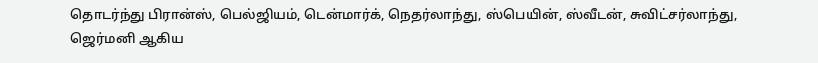தொடர்ந்து பிரான்ஸ், பெல்ஜியம், டென்மார்க், நெதர்லாந்து, ஸ்பெயின், ஸ்வீடன், சுவிட்சர்லாந்து, ஜெர்மனி ஆகிய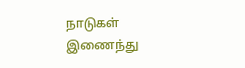நாடுகள் இணைந்து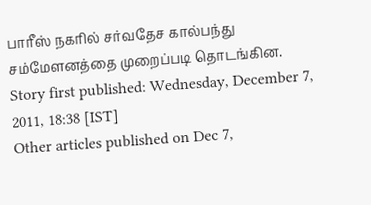பாரீஸ் நகரில் சர்வதேச கால்பந்து சம்மேளனத்தை முறைப்படி தொடங்கின.
Story first published: Wednesday, December 7, 2011, 18:38 [IST]
Other articles published on Dec 7,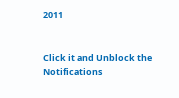2011


Click it and Unblock the Notifications